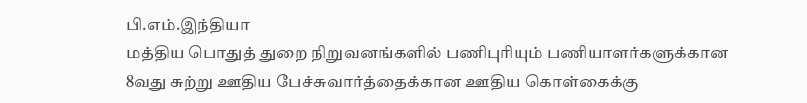பி.எம்.இந்தியா
மத்திய பொதுத் துறை நிறுவனங்களில் பணிபுரியும் பணியாளர்களுக்கான 8வது சுற்று ஊதிய பேச்சுவார்த்தைக்கான ஊதிய கொள்கைக்கு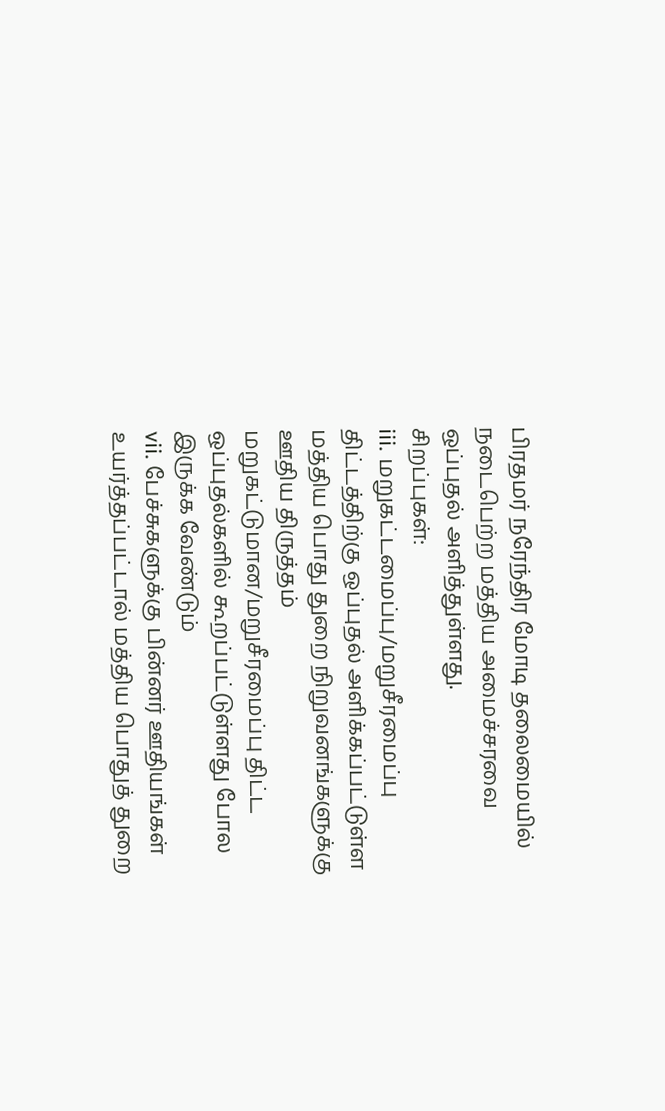பிரதமர் நரேந்திர மோடி தலைமையில் நடைபெற்ற மத்திய அமைச்சரவை ஒப்புதல் அளித்துள்ளது.
சிறப்புகள்:
iii. மறுகட்டமைப்பு/மறுசீரமைப்பு திட்டத்திற்கு ஒப்புதல் அளிக்கப்பட்டுள்ள மத்திய பொது துறை நிறுவனங்களுக்கு ஊதிய திருத்தம் மறுகட்டுமான/மறுசீரமைப்பு திட்ட ஒப்புதல்களில் கூறப்பட்டுள்ளது போல இருக்க வேண்டும்
vii. பேச்சுகளுக்கு பின்னர் ஊதியங்கள் உயர்த்தப்பட்டால் மத்திய பொதுத் துறை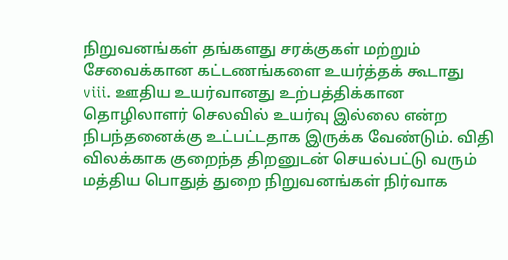நிறுவனங்கள் தங்களது சரக்குகள் மற்றும் சேவைக்கான கட்டணங்களை உயர்த்தக் கூடாது
viii. ஊதிய உயர்வானது உற்பத்திக்கான தொழிலாளர் செலவில் உயர்வு இல்லை என்ற நிபந்தனைக்கு உட்பட்டதாக இருக்க வேண்டும். விதி விலக்காக குறைந்த திறனுடன் செயல்பட்டு வரும் மத்திய பொதுத் துறை நிறுவனங்கள் நிர்வாக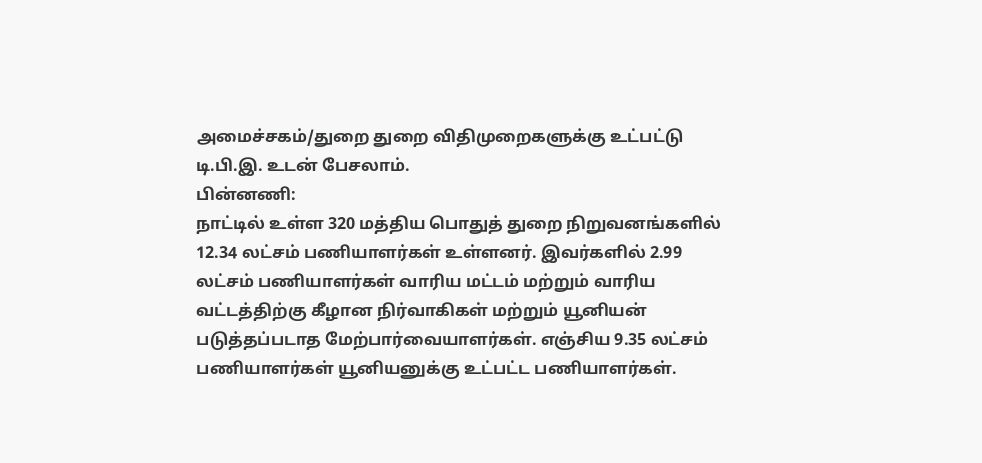அமைச்சகம்/துறை துறை விதிமுறைகளுக்கு உட்பட்டு டி.பி.இ. உடன் பேசலாம்.
பின்னணி:
நாட்டில் உள்ள 320 மத்திய பொதுத் துறை நிறுவனங்களில் 12.34 லட்சம் பணியாளர்கள் உள்ளனர். இவர்களில் 2.99 லட்சம் பணியாளர்கள் வாரிய மட்டம் மற்றும் வாரிய வட்டத்திற்கு கீழான நிர்வாகிகள் மற்றும் யூனியன் படுத்தப்படாத மேற்பார்வையாளர்கள். எஞ்சிய 9.35 லட்சம் பணியாளர்கள் யூனியனுக்கு உட்பட்ட பணியாளர்கள்.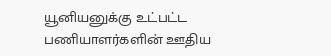யூனியனுக்கு உட்பட்ட பணியாளர்களின் ஊதிய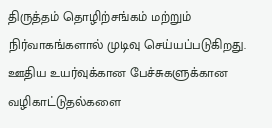திருத்தம் தொழிற்சங்கம் மற்றும் நிர்வாகங்களால் முடிவு செய்யப்படுகிறது. ஊதிய உயர்வுக்கான பேச்சுகளுக்கான வழிகாட்டுதல்களை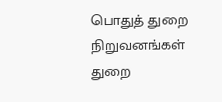பொதுத் துறை நிறுவனங்கள் துறை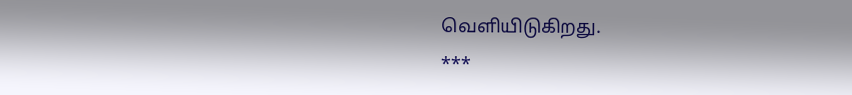வெளியிடுகிறது.
***